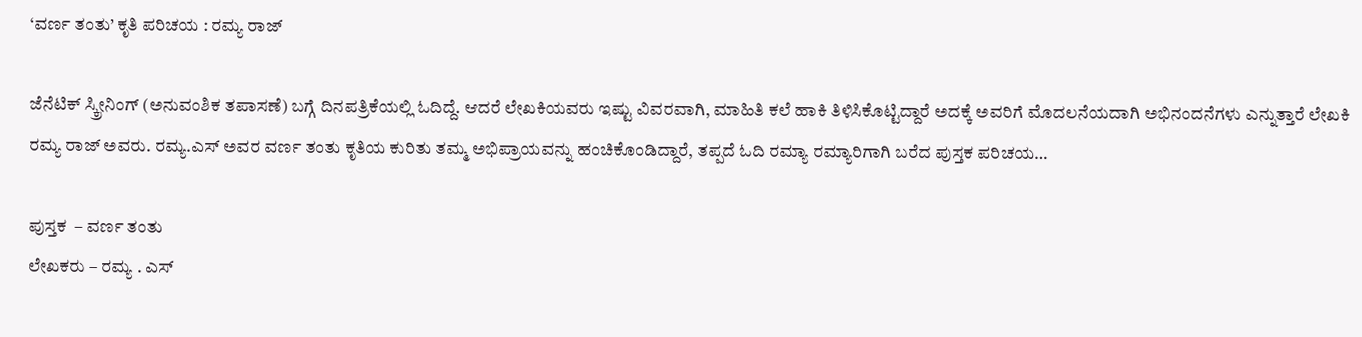‘ವರ್ಣ ತಂತು’ ಕೃತಿ ಪರಿಚಯ : ರಮ್ಯ ರಾಜ್

ಜೆನೆಟಿಕ್ ಸ್ಕ್ರೀನಿಂಗ್ (ಅನುವಂಶಿಕ ತಪಾಸಣೆ) ಬಗ್ಗೆ ದಿನಪತ್ರಿಕೆಯಲ್ಲಿ ಓದಿದ್ದೆ. ಆದರೆ ಲೇಖಕಿಯವರು ಇಷ್ಟು ವಿವರವಾಗಿ, ಮಾಹಿತಿ ಕಲೆ ಹಾಕಿ ತಿಳಿಸಿಕೊಟ್ಟಿದ್ದಾರೆ ಅದಕ್ಕೆ ಅವರಿಗೆ ಮೊದಲನೆಯದಾಗಿ ಅಭಿನಂದನೆಗಳು ಎನ್ನುತ್ತಾರೆ ಲೇಖಕಿ ರಮ್ಯ ರಾಜ್ ಅವರು. ರಮ್ಯ.ಎಸ್ ಅವರ ವರ್ಣ ತಂತು ಕೃತಿಯ ಕುರಿತು ತಮ್ಮ ಅಭಿಪ್ರಾಯವನ್ನು ಹಂಚಿಕೊಂಡಿದ್ದಾರೆ, ತಪ್ಪದೆ ಓದಿ ರಮ್ಯಾ ರಮ್ಯಾರಿಗಾಗಿ ಬರೆದ ಪುಸ್ತಕ ಪರಿಚಯ…

ಪುಸ್ತಕ  – ವರ್ಣ ತಂತು
ಲೇಖಕರು – ರಮ್ಯ . ಎಸ್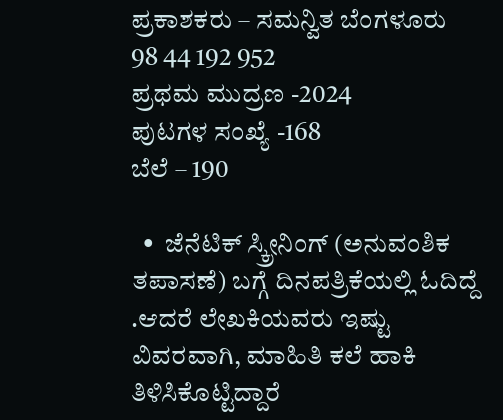ಪ್ರಕಾಶಕರು – ಸಮನ್ವಿತ ಬೆಂಗಳೂರು 98 44 192 952
ಪ್ರಥಮ ಮುದ್ರಣ -2024
ಪುಟಗಳ ಸಂಖ್ಯೆ -168
ಬೆಲೆ – 190

  •  ಜೆನೆಟಿಕ್ ಸ್ಕ್ರೀನಿಂಗ್ (ಅನುವಂಶಿಕ ತಪಾಸಣೆ) ಬಗ್ಗೆ ದಿನಪತ್ರಿಕೆಯಲ್ಲಿ ಓದಿದ್ದೆ .ಆದರೆ ಲೇಖಕಿಯವರು ಇಷ್ಟು ವಿವರವಾಗಿ, ಮಾಹಿತಿ ಕಲೆ ಹಾಕಿ ತಿಳಿಸಿಕೊಟ್ಟಿದ್ದಾರೆ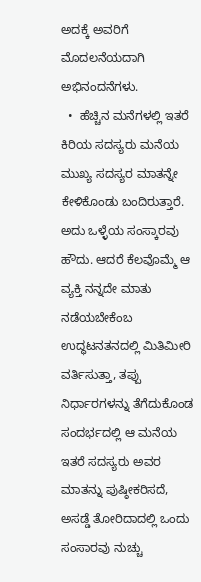ಅದಕ್ಕೆ ಅವರಿಗೆ ಮೊದಲನೆಯದಾಗಿ ಅಭಿನಂದನೆಗಳು.
  •  ಹೆಚ್ಚಿನ ಮನೆಗಳಲ್ಲಿ ಇತರೆ ಕಿರಿಯ ಸದಸ್ಯರು ಮನೆಯ ಮುಖ್ಯ ಸದಸ್ಯರ ಮಾತನ್ನೇ ಕೇಳಿಕೊಂಡು ಬಂದಿರುತ್ತಾರೆ. ಅದು ಒಳ್ಳೆಯ ಸಂಸ್ಕಾರವು ಹೌದು. ಆದರೆ ಕೆಲವೊಮ್ಮೆ ಆ ವ್ಯಕ್ತಿ ನನ್ನದೇ ಮಾತು ನಡೆಯಬೇಕೆಂಬ ಉದ್ಧಟನತನದಲ್ಲಿ ಮಿತಿಮೀರಿ ವರ್ತಿಸುತ್ತಾ, ತಪ್ಪು ನಿರ್ಧಾರಗಳನ್ನು ತೆಗೆದುಕೊಂಡ ಸಂದರ್ಭದಲ್ಲಿ ಆ ಮನೆಯ ಇತರೆ ಸದಸ್ಯರು ಅವರ ಮಾತನ್ನು ಪುಷ್ಠೀಕರಿಸದೆ, ಅಸಡ್ಡೆ ತೋರಿದಾದಲ್ಲಿ ಒಂದು ಸಂಸಾರವು ನುಚ್ಚು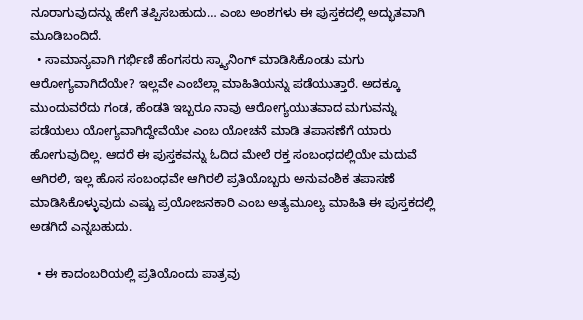ನೂರಾಗುವುದನ್ನು ಹೇಗೆ ತಪ್ಪಿಸಬಹುದು… ಎಂಬ ಅಂಶಗಳು ಈ ಪುಸ್ತಕದಲ್ಲಿ ಅದ್ಭುತವಾಗಿ ಮೂಡಿಬಂದಿದೆ.
  • ಸಾಮಾನ್ಯವಾಗಿ ಗರ್ಭಿಣಿ ಹೆಂಗಸರು ಸ್ಕ್ಯಾನಿಂಗ್ ಮಾಡಿಸಿಕೊಂಡು ಮಗು ಆರೋಗ್ಯವಾಗಿದೆಯೇ? ಇಲ್ಲವೇ ಎಂಬೆಲ್ಲಾ ಮಾಹಿತಿಯನ್ನು ಪಡೆಯುತ್ತಾರೆ. ಅದಕ್ಕೂ ಮುಂದುವರೆದು ಗಂಡ, ಹೆಂಡತಿ ಇಬ್ಬರೂ ನಾವು ಆರೋಗ್ಯಯುತವಾದ ಮಗುವನ್ನು ಪಡೆಯಲು ಯೋಗ್ಯವಾಗಿದ್ದೇವೆಯೇ ಎಂಬ ಯೋಚನೆ ಮಾಡಿ ತಪಾಸಣೆಗೆ ಯಾರು ಹೋಗುವುದಿಲ್ಲ. ಆದರೆ ಈ ಪುಸ್ತಕವನ್ನು ಓದಿದ ಮೇಲೆ ರಕ್ತ ಸಂಬಂಧದಲ್ಲಿಯೇ ಮದುವೆ ಆಗಿರಲಿ, ಇಲ್ಲ ಹೊಸ ಸಂಬಂಧವೇ ಆಗಿರಲಿ ಪ್ರತಿಯೊಬ್ಬರು ಅನುವಂಶಿಕ ತಪಾಸಣೆ ಮಾಡಿಸಿಕೊಳ್ಳುವುದು ಎಷ್ಟು ಪ್ರಯೋಜನಕಾರಿ ಎಂಬ ಅತ್ಯಮೂಲ್ಯ ಮಾಹಿತಿ ಈ ಪುಸ್ತಕದಲ್ಲಿ ಅಡಗಿದೆ ಎನ್ನಬಹುದು.

  • ಈ ಕಾದಂಬರಿಯಲ್ಲಿ ಪ್ರತಿಯೊಂದು ಪಾತ್ರವು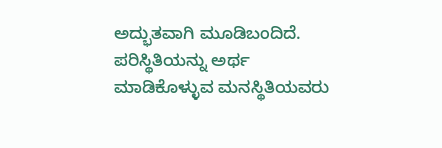ಅದ್ಭುತವಾಗಿ ಮೂಡಿಬಂದಿದೆ. ಪರಿಸ್ಥಿತಿಯನ್ನು ಅರ್ಥ ಮಾಡಿಕೊಳ್ಳುವ ಮನಸ್ಥಿತಿಯವರು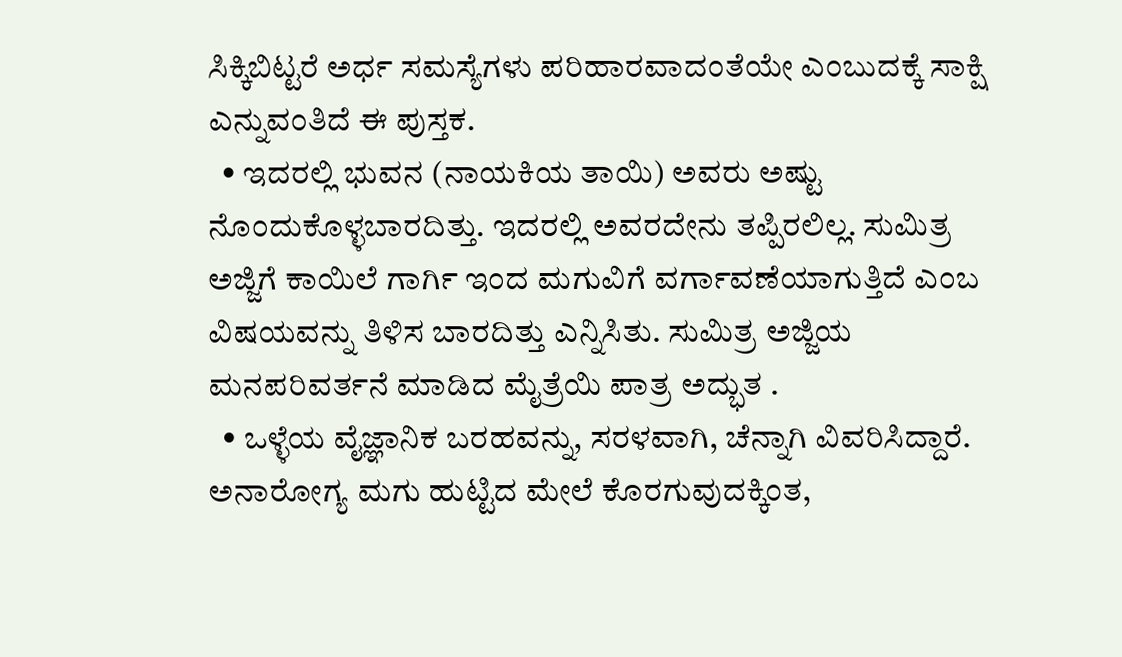ಸಿಕ್ಕಿಬಿಟ್ಟರೆ ಅರ್ಧ ಸಮಸ್ಯೆಗಳು ಪರಿಹಾರವಾದಂತೆಯೇ ಎಂಬುದಕ್ಕೆ ಸಾಕ್ಷಿ ಎನ್ನುವಂತಿದೆ ಈ ಪುಸ್ತಕ.
  • ಇದರಲ್ಲಿ ಭುವನ (ನಾಯಕಿಯ ತಾಯಿ) ಅವರು ಅಷ್ಟು ನೊಂದುಕೊಳ್ಳಬಾರದಿತ್ತು. ಇದರಲ್ಲಿ ಅವರದೇನು ತಪ್ಪಿರಲಿಲ್ಲ. ಸುಮಿತ್ರ ಅಜ್ಜಿಗೆ ಕಾಯಿಲೆ ಗಾರ್ಗಿ ಇಂದ ಮಗುವಿಗೆ ವರ್ಗಾವಣೆಯಾಗುತ್ತಿದೆ ಎಂಬ ವಿಷಯವನ್ನು ತಿಳಿಸ ಬಾರದಿತ್ತು ಎನ್ನಿಸಿತು. ಸುಮಿತ್ರ ಅಜ್ಜಿಯ ಮನಪರಿವರ್ತನೆ ಮಾಡಿದ ಮೈತ್ರೆಯಿ ಪಾತ್ರ ಅದ್ಭುತ .
  • ಒಳ್ಳೆಯ ವೈಜ್ಞಾನಿಕ ಬರಹವನ್ನು, ಸರಳವಾಗಿ, ಚೆನ್ನಾಗಿ ವಿವರಿಸಿದ್ದಾರೆ. ಅನಾರೋಗ್ಯ ಮಗು ಹುಟ್ಟಿದ ಮೇಲೆ ಕೊರಗುವುದಕ್ಕಿಂತ,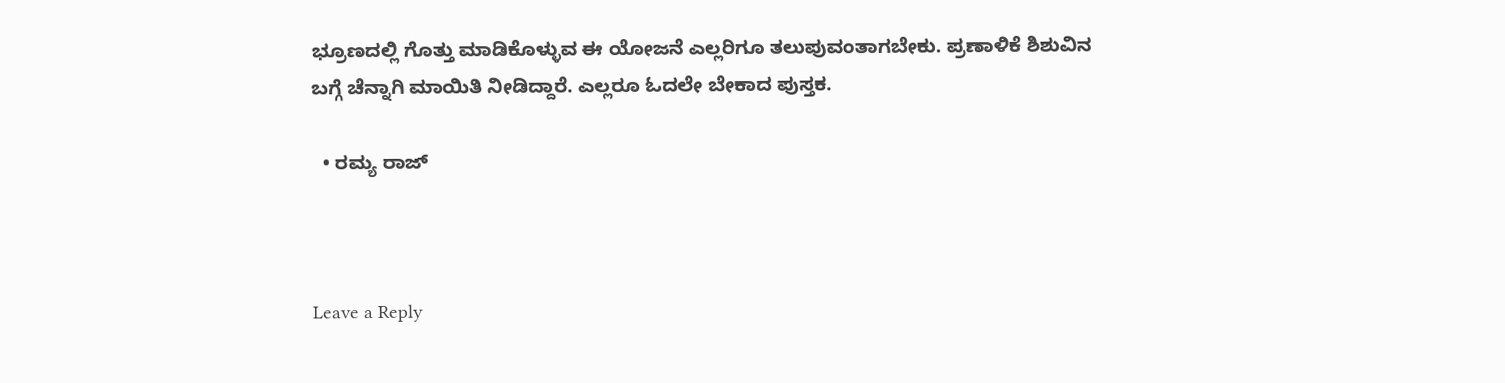ಭ್ರೂಣದಲ್ಲಿ ಗೊತ್ತು ಮಾಡಿಕೊಳ್ಳುವ ಈ ಯೋಜನೆ ಎಲ್ಲರಿಗೂ ತಲುಪುವಂತಾಗಬೇಕು. ಪ್ರಣಾಳಿಕೆ ಶಿಶುವಿನ ಬಗ್ಗೆ ಚೆನ್ನಾಗಿ ಮಾಯಿತಿ ನೀಡಿದ್ದಾರೆ. ಎಲ್ಲರೂ ಓದಲೇ ಬೇಕಾದ ಪುಸ್ತಕ.

  • ರಮ್ಯ ರಾಜ್



Leave a Reply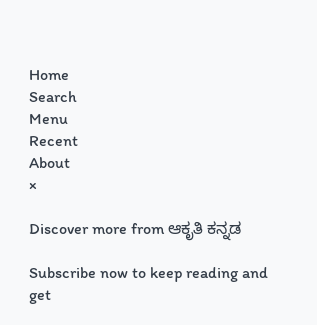Home
Search
Menu
Recent
About
×

Discover more from ಆಕೃತಿ ಕನ್ನಡ

Subscribe now to keep reading and get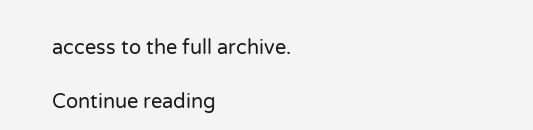access to the full archive.

Continue reading